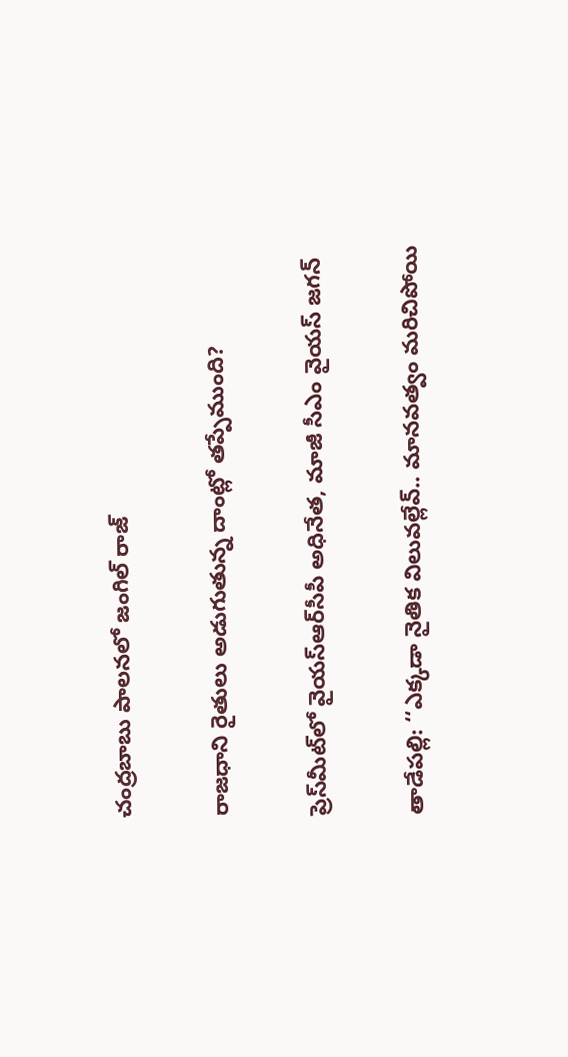చంద్రబాబు పాలనలో జంగిల్ రాజ్‌

రాజధాని రైతులు అడుగుతున్న దాంట్లో తప్పేముంది?

ప్రెస్‌మీట్‌లో వైయ‌స్ఆర్‌సీపీ అధినేత‌, మాజీ సీఎం వైయ‌స్ జ‌గ‌న్

తాడేపల్లి: ‘‘ఎక్కడా నైతిక విలువల్లేవ్‌.. మానవత్వం మరిచిపోయి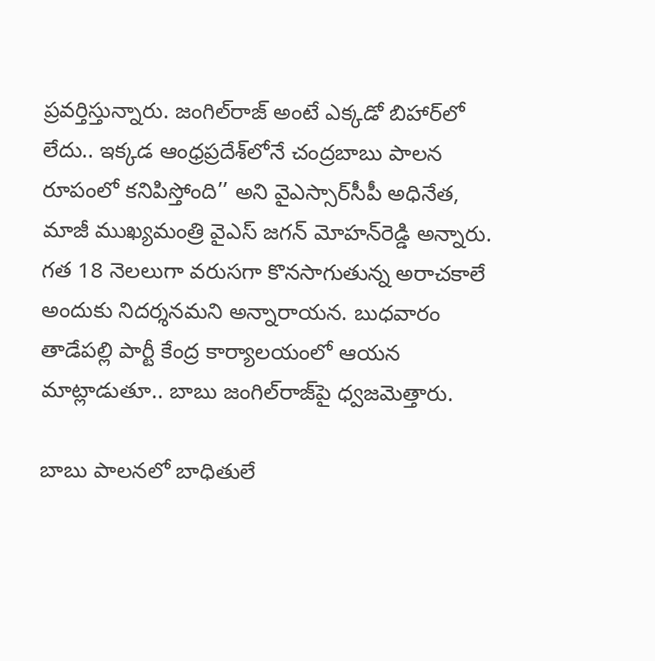ప్రవర్తిస్తున్నారు. జంగిల్‌రాజ్‌ అంటే ఎక్కడో బిహార్‌లో లేదు.. ఇక్కడ ఆంధ్రప్రదేశ్‌లోనే చంద్రబాబు పాలన రూపంలో కనిపిస్తోంది’’ అని వైఎస్సార్‌సీపీ అధినేత, మాజీ ముఖ్యమంత్రి వైఎస్‌ జగన్‌ మోహన్‌రెడ్డి అన్నారు. గత 18 నెలలుగా వరుసగా కొనసాగుతున్న అరాచకాలే అందుకు నిదర్శనమని అన్నారాయన. బుధవారం తాడేపల్లి పార్టీ కేంద్ర కార్యాలయంలో ఆయన మాట్లాడుతూ.. బాబు జంగిల్‌రాజ్‌పై ధ్వజమెత్తారు.

బాబు పాలనలో బాధితులే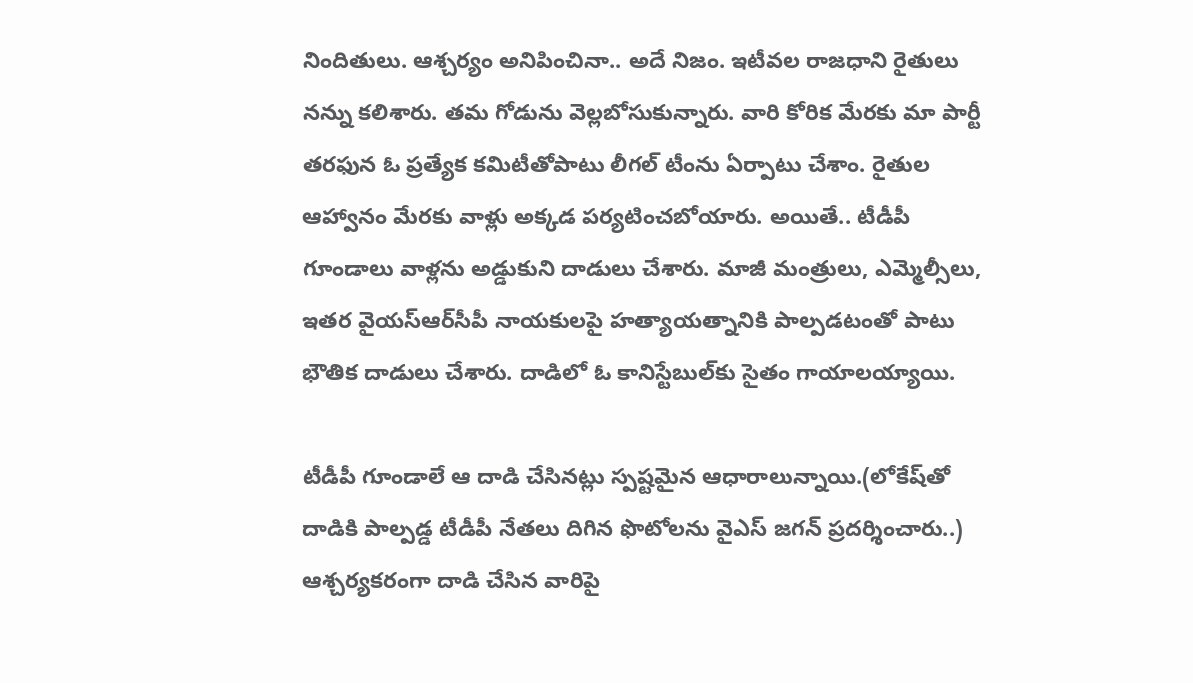నిందితులు. ఆశ్చర్యం అనిపించినా.. అదే నిజం. ఇటీవల రాజధాని రైతులు నన్ను కలిశారు. తమ గోడును వెల్లబోసుకున్నారు. వారి కోరిక మేరకు మా పార్టీ తరఫున ఓ ప్రత్యేక కమిటీతోపాటు లీగల్‌ టీంను ఏర్పాటు చేశాం. రైతుల ఆహ్వానం మేరకు వాళ్లు అక్కడ పర్యటించబోయారు. అయితే.. టీడీపీ గూండాలు వాళ్లను అడ్డుకుని దాడులు చేశారు. మాజీ మంత్రులు, ఎమ్మెల్సీలు, ఇతర వైయ‌స్ఆర్‌సీపీ నాయకులపై హత్యాయత్నానికి పాల్పడటంతో పాటు భౌతిక దాడులు చేశారు. దాడిలో ఓ కానిస్టేబుల్‌కు సైతం గాయాలయ్యాయి.

టీడీపీ గూండాలే ఆ దాడి చేసినట్లు స్పష్టమైన ఆధారాలున్నాయి.(లోకేష్‌తో దాడికి పాల్పడ్డ టీడీపీ నేతలు దిగిన ఫొటోలను వైఎస్‌ జగన్‌ ప్రదర్శించారు..) ఆశ్చర్యకరంగా దాడి చేసిన వారిపై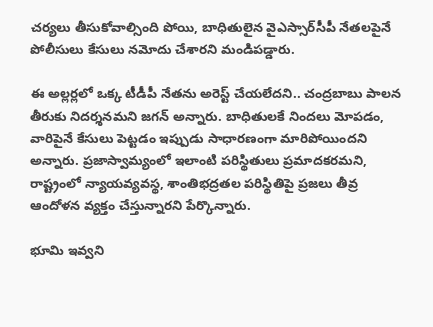చర్యలు తీసుకోవాల్సింది పోయి, బాధితులైన వైఎస్సార్‌సీపీ నేతలపైనే పోలీసులు కేసులు నమోదు చేశారని మండిపడ్డారు.

ఈ అల్లర్లలో ఒక్క టీడీపీ నేతను అరెస్ట్‌ చేయలేదని.. చంద్రబాబు పాలన తీరుకు నిదర్శనమని జగన్‌ అన్నారు. బాధితులకే నిందలు మోపడం, వారిపైనే కేసులు పెట్టడం ఇప్పుడు సాధారణంగా మారిపోయిందని అన్నారు. ప్రజాస్వామ్యంలో ఇలాంటి పరిస్థితులు ప్రమాదకరమని, రాష్ట్రంలో న్యాయవ్యవస్థ, శాంతిభద్రతల పరిస్థితిపై ప్రజలు తీవ్ర ఆందోళన వ్యక్తం చేస్తున్నారని పేర్కొన్నారు.

భూమి ఇవ్వని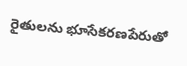రైతులను భూసేకరణపేరుతో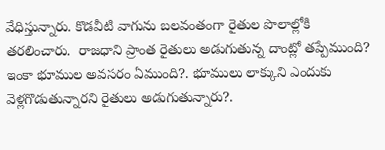వేధిస్తున్నారు. కొడవీటి వాగును బలవంతంగా రైతుల పొలాల్లోకి తరలించారు.  రాజధాని ప్రాంత రైతులు అడుగుతున్న దాంట్లో తప్పేముంది? ఇంకా భూముల అవసరం ఏముంది?. భూములు లాక్కుని ఎందుకు వెళ్లగొడుతున్నారని రైతులు అడుగుతున్నారు?.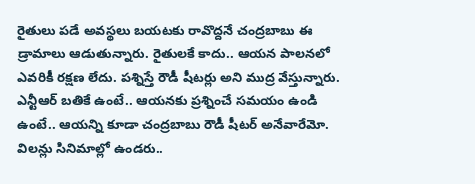రైతులు పడే అవస్థలు బయటకు రావొద్దనే చంద్రబాబు ఈ డ్రామాలు ఆడుతున్నారు. రైతులకే కాదు.. ఆయన పాలనలో ఎవరికీ రక్షణ లేదు. పశ్నిస్తే రౌడీ షీటర్లు అని ముద్ర వేస్తున్నారు. ఎన్టీఆర్‌ బతికే ఉంటే.. ఆయనకు ప్రశ్నించే సమయం ఉండి ఉంటే.. ఆయన్ని కూడా చంద్రబాబు రౌడీ షీటర్‌ అనేవారేమో. విలన్లు సినిమాల్లో ఉండరు..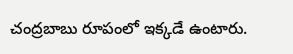చంద్రబాబు రూపంలో ఇక్కడే ఉంటారు.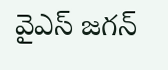వైఎస్‌ జగన్‌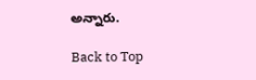అన్నారు.

Back to Top